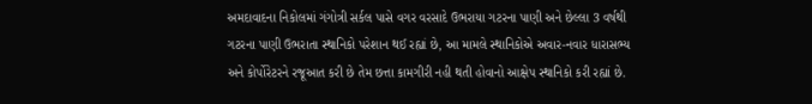અમદાવાદના નિકોલમાં ગંગોત્રી સર્કલ પાસે વગર વરસાદે ઉભરાયા ગટરના પાણી અને છેલ્લા 3 વર્ષથી ગટરના પાણી ઉભરાતા સ્થાનિકો પરેશાન થઈ રહ્યાં છે, આ મામલે સ્થાનિકોએ અવાર-નવાર ધારાસભ્ય અને કોર્પોરેટરને રજૂઆત કરી છે તેમ છત્તા કામગીરી નહી થતી હોવાનો આક્ષેપ સ્થાનિકો કરી રહ્યાં છે.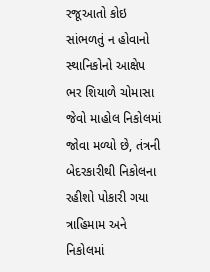રજૂઆતો કોઇ સાંભળતું ન હોવાનો સ્થાનિકોનો આક્ષેપ
ભર શિયાળે ચોમાસા જેવો માહોલ નિકોલમાં જોવા મળ્યો છે, તંત્રની બેદરકારીથી નિકોલના રહીશો પોકારી ગયા ત્રાહિમામ અને નિકોલમાં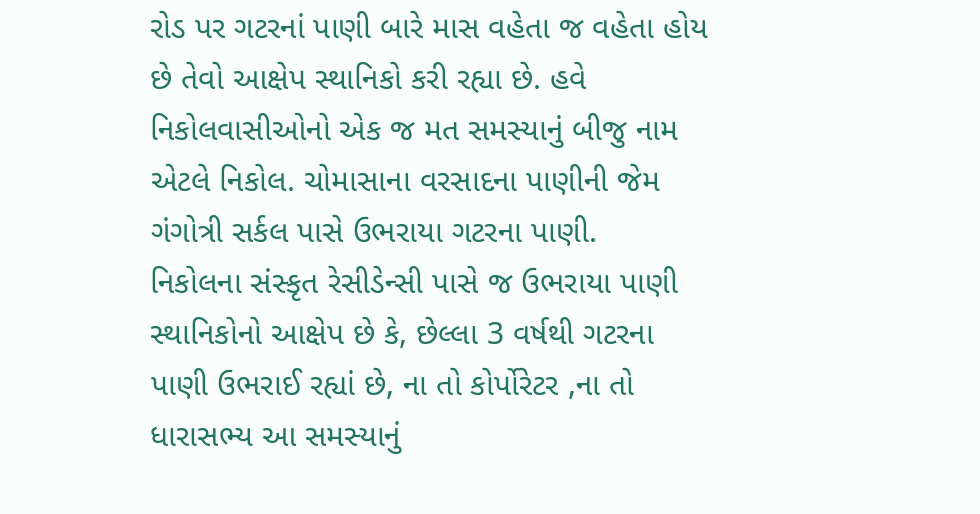રોડ પર ગટરનાં પાણી બારે માસ વહેતા જ વહેતા હોય છે તેવો આક્ષેપ સ્થાનિકો કરી રહ્યા છે. હવે નિકોલવાસીઓનો એક જ મત સમસ્યાનું બીજુ નામ એટલે નિકોલ. ચોમાસાના વરસાદના પાણીની જેમ ગંગોત્રી સર્કલ પાસે ઉભરાયા ગટરના પાણી.
નિકોલના સંસ્કૃત રેસીડેન્સી પાસે જ ઉભરાયા પાણી
સ્થાનિકોનો આક્ષેપ છે કે, છેલ્લા 3 વર્ષથી ગટરના પાણી ઉભરાઈ રહ્યાં છે, ના તો કોર્પોરેટર ,ના તો ધારાસભ્ય આ સમસ્યાનું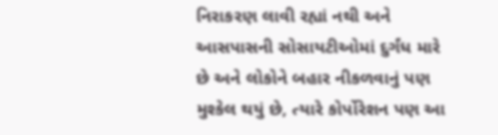નિરાકરણ લાવી રહ્યાં નથી અને આસપાસની સોસાયટીઓમાં દુર્ગંધ મારે છે અને લોકોને બહાર નીકળવાનું પણ મુશ્કેલ થયું છે, ત્યારે કોર્પોરેશન પણ આ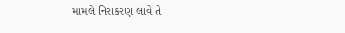મામલે નિરાકરણ લાવે તે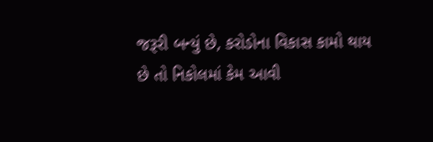જરૂરી બન્યું છે, કરોડોના વિકાસ કામો થાય છે તો નિકોલમાં કેમ આવી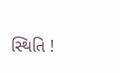સ્થિતિ !